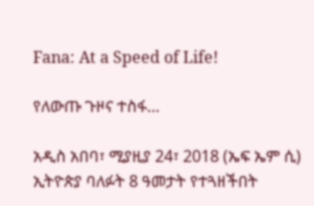Fana: At a Speed of Life!

የለውጡ ጉዞና ተስፋ…

አዲስ አበባ፣ ሚያዚያ 24፣ 2018 (ኤፍ ኤም ሲ) ኢትዮጵያ ባለፉት 8 ዓመታት የተጓዘችበት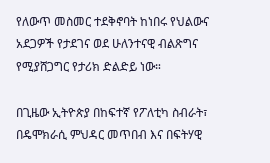የለውጥ መስመር ተደቅኖባት ከነበሩ የህልውና አደጋዎች የታደገና ወደ ሁለንተናዊ ብልጽግና የሚያሸጋግር የታሪክ ድልድይ ነው።

በጊዜው ኢትዮጵያ በከፍተኛ የፖለቲካ ስብራት፣ በዴሞክራሲ ምህዳር መጥበብ እና በፍትሃዊ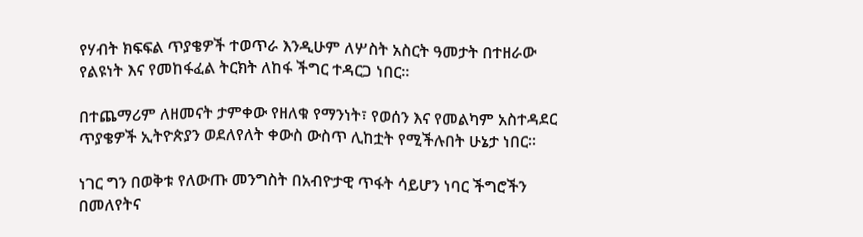የሃብት ክፍፍል ጥያቄዎች ተወጥራ እንዲሁም ለሦስት አስርት ዓመታት በተዘራው የልዩነት እና የመከፋፈል ትርክት ለከፋ ችግር ተዳርጋ ነበር።

በተጨማሪም ለዘመናት ታምቀው የዘለቁ የማንነት፣ የወሰን እና የመልካም አስተዳደር ጥያቄዎች ኢትዮጵያን ወደለየለት ቀውስ ውስጥ ሊከቷት የሚችሉበት ሁኔታ ነበር።

ነገር ግን በወቅቱ የለውጡ መንግስት በአብዮታዊ ጥፋት ሳይሆን ነባር ችግሮችን በመለየትና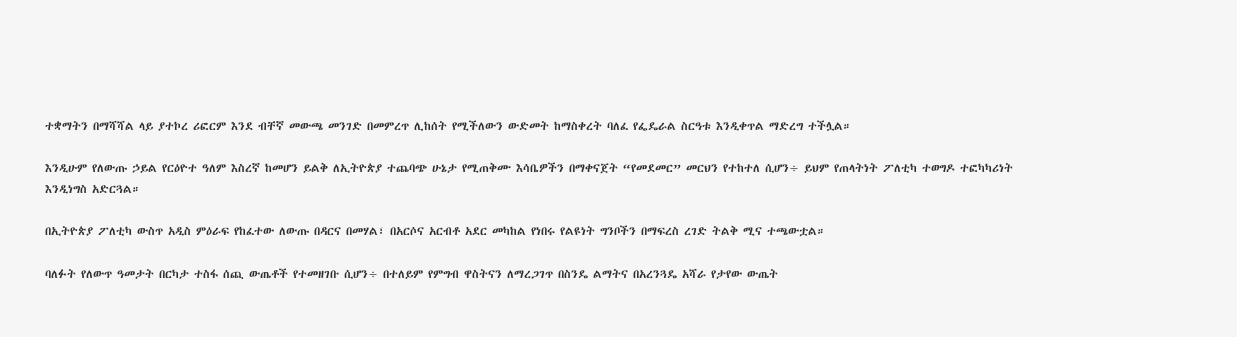ተቋማትን በማሻሻል ላይ ያተኮረ ሪፎርም እንደ ብቸኛ መውጫ መንገድ በመምረጥ ሊከሰት የሚችለውን ውድመት ከማስቀረት ባለፈ የፌዴራል ስርዓቱ እንዲቀጥል ማድረግ ተችሏል።

እንዲሁም የለውጡ ኃይል የርዕዮተ ዓለም እስረኛ ከመሆን ይልቅ ለኢትዮጵያ ተጨባጭ ሁኔታ የሚጠቅሙ እሳቤዎችን በማቀናጀት “የመደመር” መርህን የተከተለ ሲሆን÷ ይህም የጠላትነት ፖለቲካ ተወግዶ ተፎካካሪነት እንዲነግስ አድርጓል።

በኢትዮጵያ ፖለቲካ ውስጥ አዲስ ምዕራፍ የከፈተው ለውጡ በዳርና በመሃል፣ በአርሶና አርብቶ አደር መካከል የነበሩ የልዩነት ግንቦችን በማፍረስ ረገድ ትልቅ ሚና ተጫውቷል።

ባለፉት የለውጥ ዓመታት በርካታ ተስፋ ሰጪ ውጤቶች የተመዘገቡ ሲሆን÷ በተለይም የምግብ ዋስትናን ለማረጋገጥ በስንዴ ልማትና በአረንጓዴ አሻራ የታየው ውጤት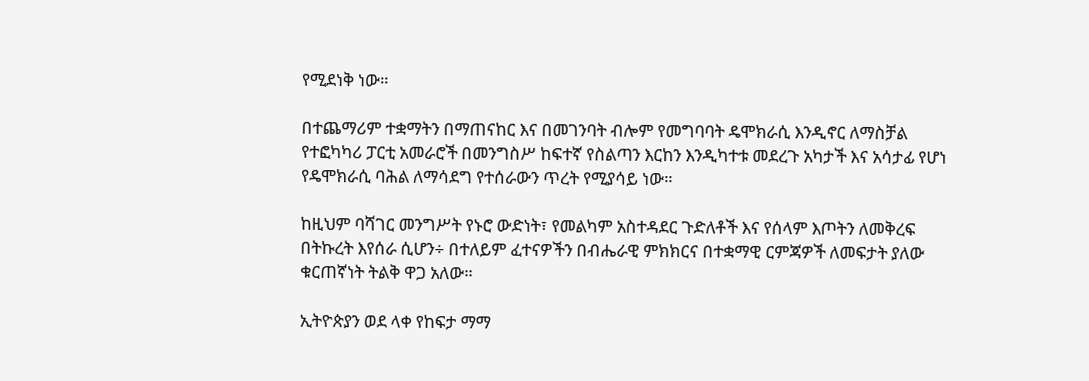የሚደነቅ ነው።

በተጨማሪም ተቋማትን በማጠናከር እና በመገንባት ብሎም የመግባባት ዴሞክራሲ እንዲኖር ለማስቻል የተፎካካሪ ፓርቲ አመራሮች በመንግስሥ ከፍተኛ የስልጣን እርከን እንዲካተቱ መደረጉ አካታች እና አሳታፊ የሆነ የዴሞክራሲ ባሕል ለማሳደግ የተሰራውን ጥረት የሚያሳይ ነው።

ከዚህም ባሻገር መንግሥት የኑሮ ውድነት፣ የመልካም አስተዳደር ጉድለቶች እና የሰላም እጦትን ለመቅረፍ በትኩረት እየሰራ ሲሆን÷ በተለይም ፈተናዎችን በብሔራዊ ምክክርና በተቋማዊ ርምጃዎች ለመፍታት ያለው ቁርጠኛነት ትልቅ ዋጋ አለው።

ኢትዮጵያን ወደ ላቀ የከፍታ ማማ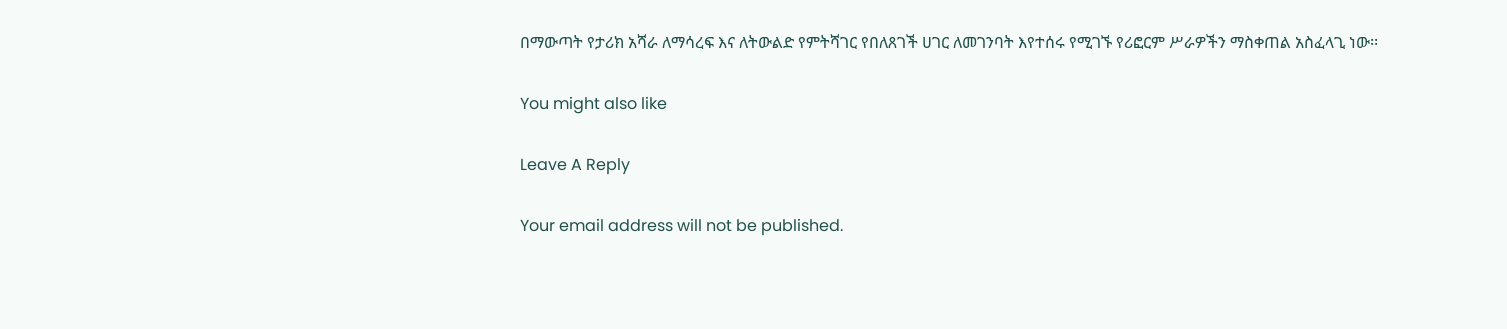በማውጣት የታሪክ አሻራ ለማሳረፍ እና ለትውልድ የምትሻገር የበለጸገች ሀገር ለመገንባት እየተሰሩ የሚገኙ የሪፎርም ሥራዎችን ማስቀጠል አስፈላጊ ነው፡፡

You might also like

Leave A Reply

Your email address will not be published.